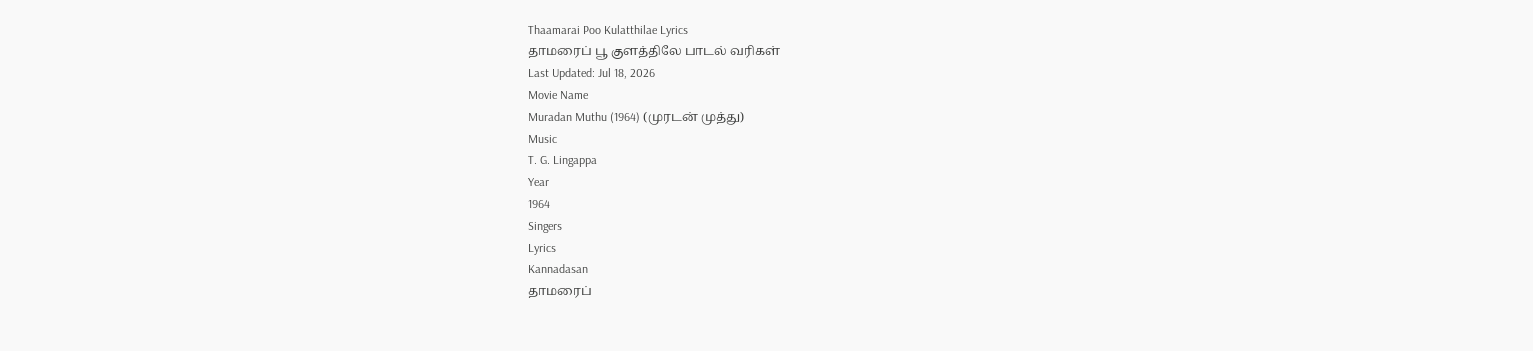Thaamarai Poo Kulatthilae Lyrics
தாமரைப் பூ குளத்திலே பாடல் வரிகள்
Last Updated: Jul 18, 2026
Movie Name
Muradan Muthu (1964) (முரடன் முத்து)
Music
T. G. Lingappa
Year
1964
Singers
Lyrics
Kannadasan
தாமரைப்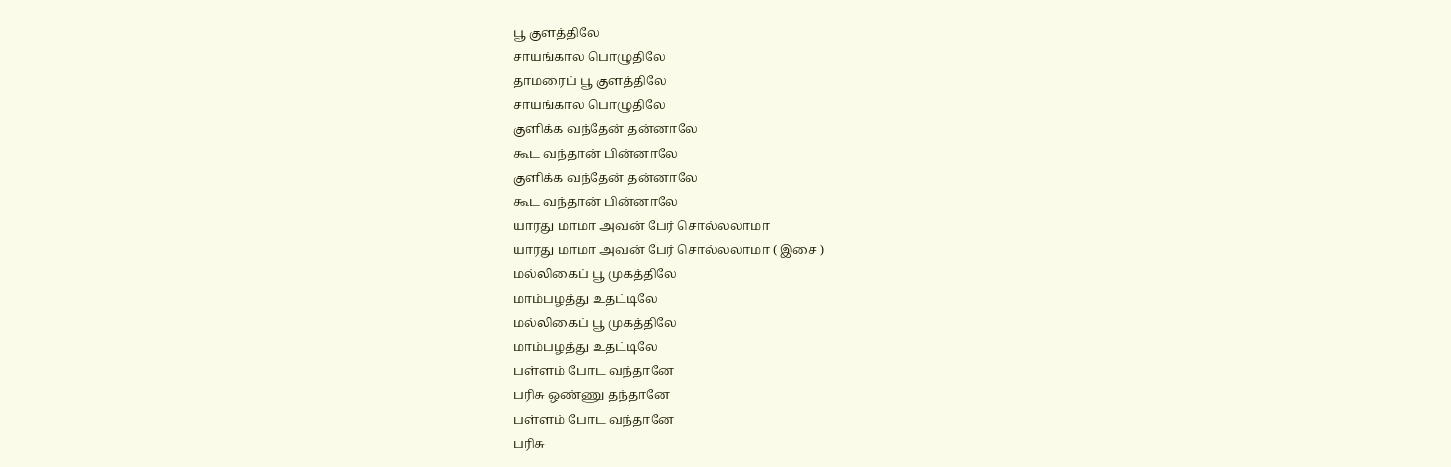பூ குளத்திலே
சாயங்கால பொழுதிலே
தாமரைப் பூ குளத்திலே
சாயங்கால பொழுதிலே
குளிக்க வந்தேன் தன்னாலே
கூட வந்தான் பின்னாலே
குளிக்க வந்தேன் தன்னாலே
கூட வந்தான் பின்னாலே
யாரது மாமா அவன் பேர் சொல்லலாமா
யாரது மாமா அவன் பேர் சொல்லலாமா ( இசை )
மல்லிகைப் பூ முகத்திலே
மாம்பழத்து உதட்டிலே
மல்லிகைப் பூ முகத்திலே
மாம்பழத்து உதட்டிலே
பள்ளம் போட வந்தானே
பரிசு ஒண்ணு தந்தானே
பள்ளம் போட வந்தானே
பரிசு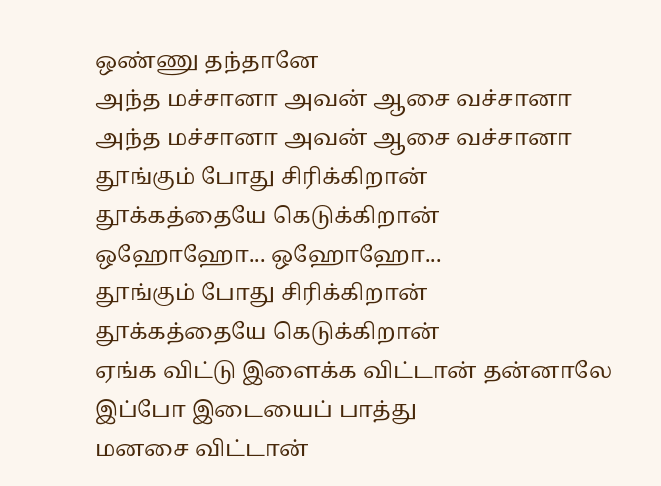ஒண்ணு தந்தானே
அந்த மச்சானா அவன் ஆசை வச்சானா
அந்த மச்சானா அவன் ஆசை வச்சானா
தூங்கும் போது சிரிக்கிறான்
தூக்கத்தையே கெடுக்கிறான்
ஒஹோஹோ... ஒஹோஹோ...
தூங்கும் போது சிரிக்கிறான்
தூக்கத்தையே கெடுக்கிறான்
ஏங்க விட்டு இளைக்க விட்டான் தன்னாலே
இப்போ இடையைப் பாத்து
மனசை விட்டான்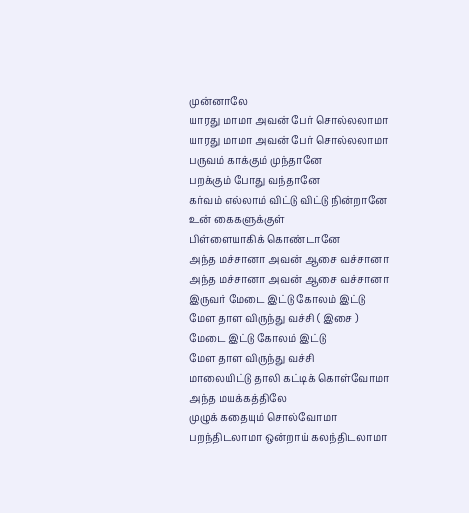முன்னாலே
யாரது மாமா அவன் பேர் சொல்லலாமா
யாரது மாமா அவன் பேர் சொல்லலாமா
பருவம் காக்கும் முந்தானே
பறக்கும் போது வந்தானே
கர்வம் எல்லாம் விட்டு விட்டு நின்றானே
உன் கைகளுக்குள்
பிள்ளையாகிக் கொண்டானே
அந்த மச்சானா அவன் ஆசை வச்சானா
அந்த மச்சானா அவன் ஆசை வச்சானா
இருவர் மேடை இட்டு கோலம் இட்டு
மேள தாள விருந்து வச்சி ( இசை )
மேடை இட்டு கோலம் இட்டு
மேள தாள விருந்து வச்சி
மாலையிட்டு தாலி கட்டிக் கொள்வோமா
அந்த மயக்கத்திலே
முழுக் கதையும் சொல்வோமா
பறந்திடலாமா ஒன்றாய் கலந்திடலாமா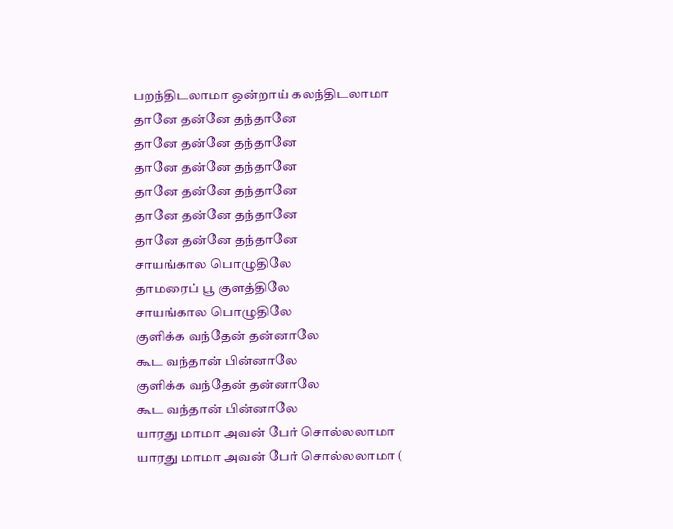பறந்திடலாமா ஒன்றாய் கலந்திடலாமா
தானே தன்னே தந்தானே
தானே தன்னே தந்தானே
தானே தன்னே தந்தானே
தானே தன்னே தந்தானே
தானே தன்னே தந்தானே
தானே தன்னே தந்தானே
சாயங்கால பொழுதிலே
தாமரைப் பூ குளத்திலே
சாயங்கால பொழுதிலே
குளிக்க வந்தேன் தன்னாலே
கூட வந்தான் பின்னாலே
குளிக்க வந்தேன் தன்னாலே
கூட வந்தான் பின்னாலே
யாரது மாமா அவன் பேர் சொல்லலாமா
யாரது மாமா அவன் பேர் சொல்லலாமா (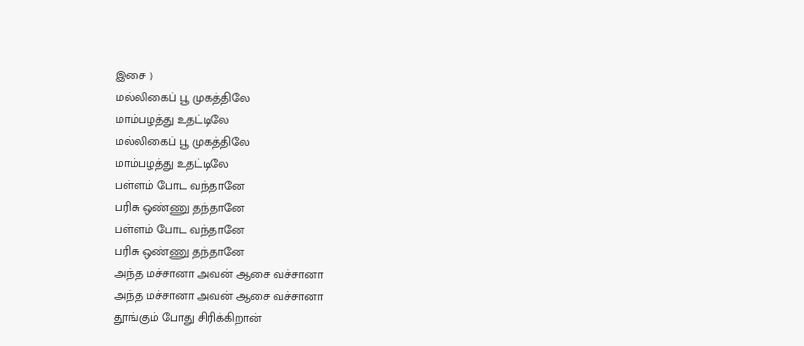இசை )
மல்லிகைப் பூ முகத்திலே
மாம்பழத்து உதட்டிலே
மல்லிகைப் பூ முகத்திலே
மாம்பழத்து உதட்டிலே
பள்ளம் போட வந்தானே
பரிசு ஒண்ணு தந்தானே
பள்ளம் போட வந்தானே
பரிசு ஒண்ணு தந்தானே
அந்த மச்சானா அவன் ஆசை வச்சானா
அந்த மச்சானா அவன் ஆசை வச்சானா
தூங்கும் போது சிரிக்கிறான்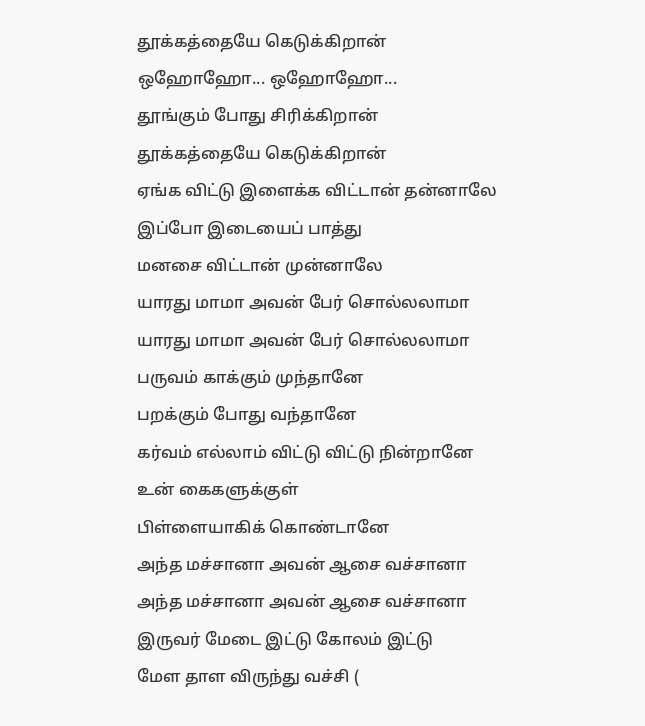தூக்கத்தையே கெடுக்கிறான்
ஒஹோஹோ... ஒஹோஹோ...
தூங்கும் போது சிரிக்கிறான்
தூக்கத்தையே கெடுக்கிறான்
ஏங்க விட்டு இளைக்க விட்டான் தன்னாலே
இப்போ இடையைப் பாத்து
மனசை விட்டான் முன்னாலே
யாரது மாமா அவன் பேர் சொல்லலாமா
யாரது மாமா அவன் பேர் சொல்லலாமா
பருவம் காக்கும் முந்தானே
பறக்கும் போது வந்தானே
கர்வம் எல்லாம் விட்டு விட்டு நின்றானே
உன் கைகளுக்குள்
பிள்ளையாகிக் கொண்டானே
அந்த மச்சானா அவன் ஆசை வச்சானா
அந்த மச்சானா அவன் ஆசை வச்சானா
இருவர் மேடை இட்டு கோலம் இட்டு
மேள தாள விருந்து வச்சி (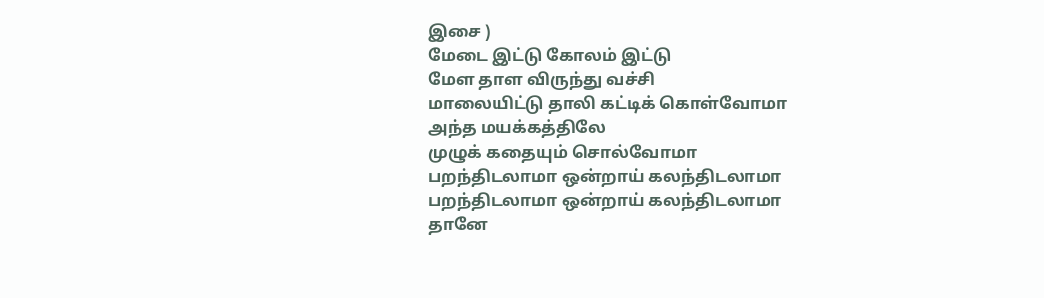இசை )
மேடை இட்டு கோலம் இட்டு
மேள தாள விருந்து வச்சி
மாலையிட்டு தாலி கட்டிக் கொள்வோமா
அந்த மயக்கத்திலே
முழுக் கதையும் சொல்வோமா
பறந்திடலாமா ஒன்றாய் கலந்திடலாமா
பறந்திடலாமா ஒன்றாய் கலந்திடலாமா
தானே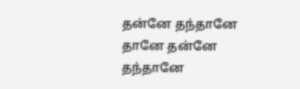தன்னே தந்தானே
தானே தன்னே தந்தானே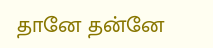தானே தன்னே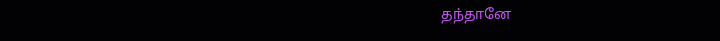தந்தானே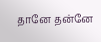தானே தன்னே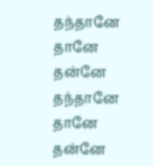தந்தானே
தானே தன்னே தந்தானே
தானே தன்னே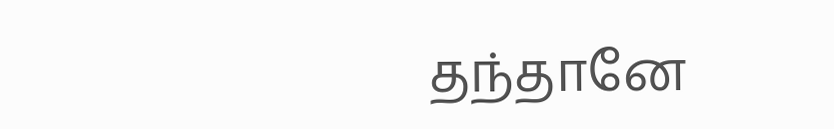தந்தானே